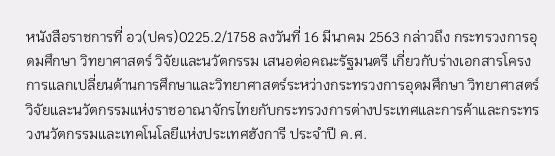หนังสือราชการที่ อว(ปคร)0225.2/1758 ลงวันที่ 16 มีนาคม 2563 กล่าวถึง กระทรวงการอุดมศึกษา วิทยาศาสตร์ วิจัยและนวัตกรรม เสนอต่อคณะรัฐมนตรี เกี่ยวกับร่างเอกสารโครงการแลกเปลี่ยนด้านการศึกษาและวิทยาศาสตร์ระหว่างกระทรวงการอุดมศึกษา วิทยาศาสตร์ วิจัยและนวัตกรรมแห่งราชอาณาจักรไทยกับกระทรวงการต่างประเทศและการค้าและกระทรวงนวัตกรรมและเทคโนโลยีแห่งประเทศฮังการี ประจำปี ค.ศ.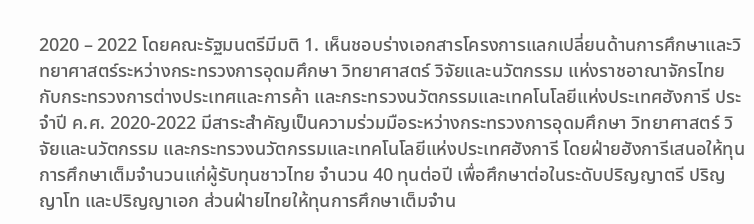2020 – 2022 โดยคณะรัฐมนตรีมีมติ 1. เห็นชอบร่างเอกสารโครงการแลกเปลี่ยนด้านการศึกษาและวิทยาศาสตร์ระหว่างกระทรวงการอุดมศึกษา วิทยาศาสตร์ วิจัยและนวัตกรรม แห่งราชอาณาจักรไทย กับกระทรวงการต่างประเทศและการค้า และกระทรวงนวัตกรรมและเทคโนโลยีแห่งประเทศฮังการี ประจำปี ค.ศ. 2020-2022 มีสาระสำคัญเป็นความร่วมมือระหว่างกระทรวงการอุดมศึกษา วิทยาศาสตร์ วิจัยและนวัตกรรม และกระทรวงนวัตกรรมและเทคโนโลยีแห่งประเทศฮังการี โดยฝ่ายฮังการีเสนอให้ทุนการศึกษาเต็มจำนวนแก่ผู้รับทุนชาวไทย จำนวน 40 ทุนต่อปี เพื่อศึกษาต่อในระดับปริญญาตรี ปริญญาโท และปริญญาเอก ส่วนฝ่ายไทยให้ทุนการศึกษาเต็มจำน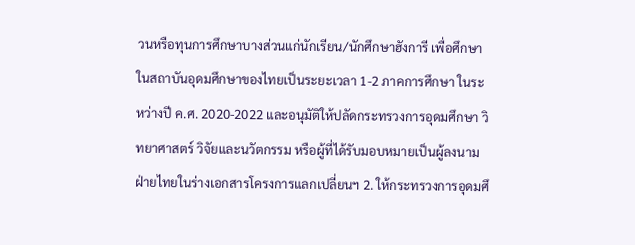วนหรือทุนการศึกษาบางส่วนแก่นักเรียน/นักศึกษาฮังการี เพื่อศึกษาในสถาบันอุดมศึกษาของไทยเป็นระยะเวลา 1-2 ภาคการศึกษา ในระหว่างปี ค.ศ. 2020-2022 และอนุมัติให้ปลัดกระทรวงการอุดมศึกษา วิทยาศาสตร์ วิจัยและนวัตกรรม หรือผู้ที่ได้รับมอบหมายเป็นผู้ลงนามฝ่ายไทยในร่างเอกสารโครงการแลกเปลี่ยนฯ 2. ให้กระทรวงการอุดมศึ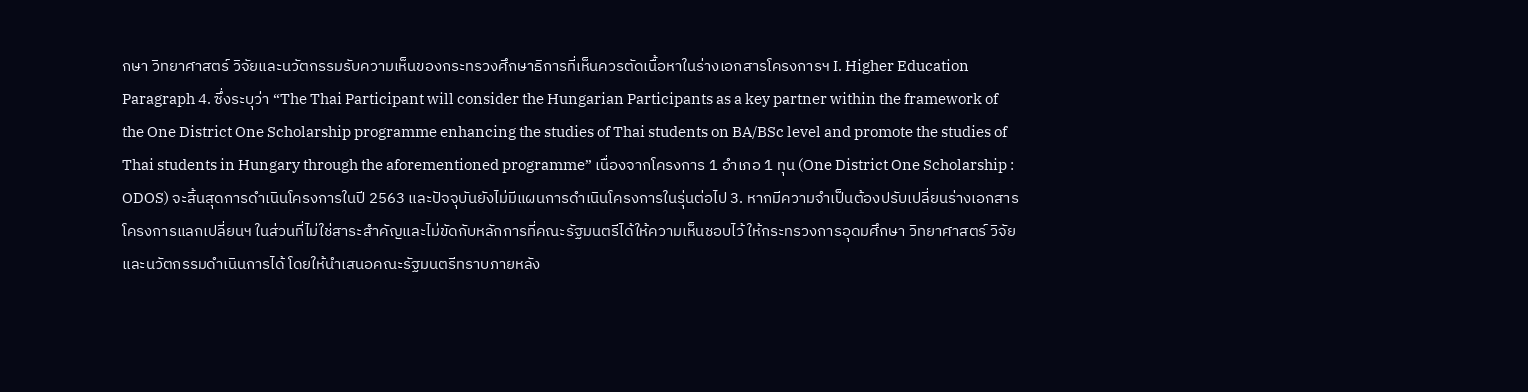กษา วิทยาศาสตร์ วิจัยและนวัตกรรมรับความเห็นของกระทรวงศึกษาธิการที่เห็นควรตัดเนื้อหาในร่างเอกสารโครงการฯ I. Higher Education Paragraph 4. ซึ่งระบุว่า “The Thai Participant will consider the Hungarian Participants as a key partner within the framework of the One District One Scholarship programme enhancing the studies of Thai students on BA/BSc level and promote the studies of Thai students in Hungary through the aforementioned programme” เนื่องจากโครงการ 1 อำเภอ 1 ทุน (One District One Scholarship : ODOS) จะสิ้นสุดการดำเนินโครงการในปี 2563 และปัจจุบันยังไม่มีแผนการดำเนินโครงการในรุ่นต่อไป 3. หากมีความจำเป็นต้องปรับเปลี่ยนร่างเอกสารโครงการแลกเปลี่ยนฯ ในส่วนที่ไม่ใช่สาระสำคัญและไม่ขัดกับหลักการที่คณะรัฐมนตรีได้ให้ความเห็นชอบไว้ ให้กระทรวงการอุดมศึกษา วิทยาศาสตร์ วิจัยและนวัตกรรมดำเนินการได้ โดยให้นำเสนอคณะรัฐมนตรีทราบภายหลัง